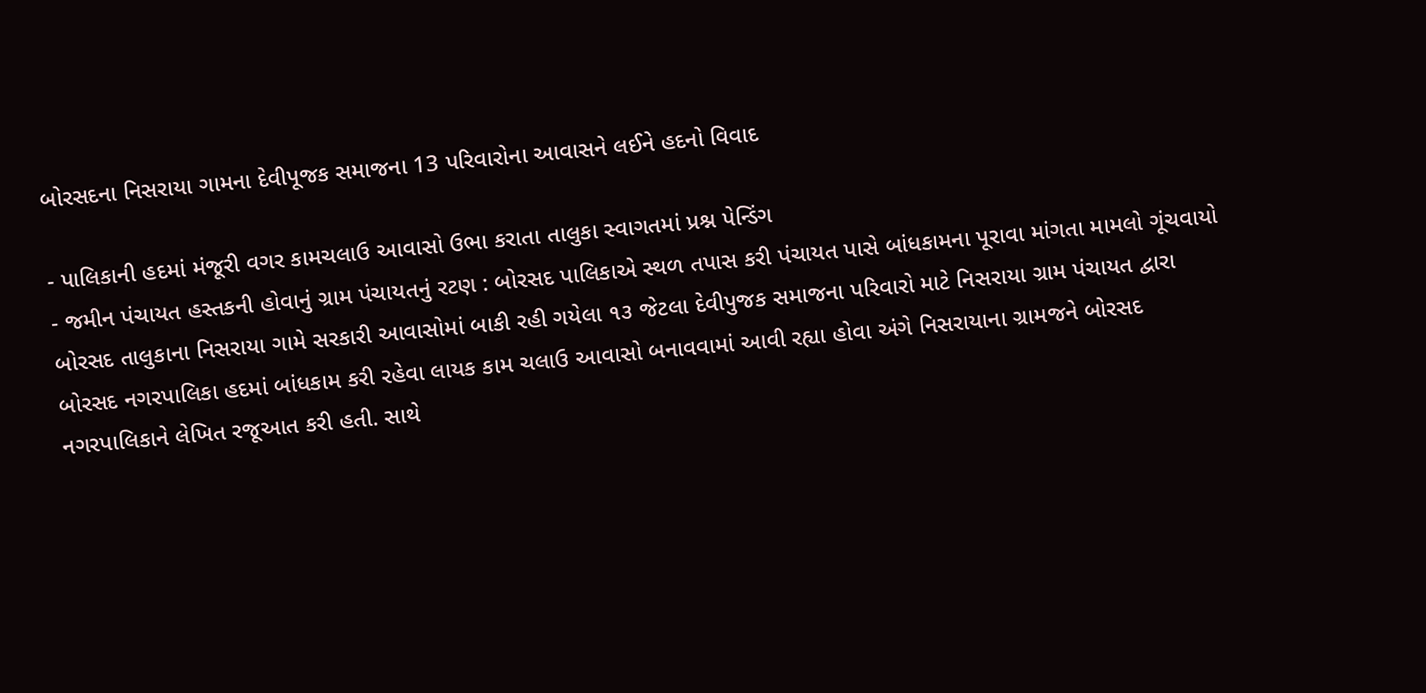બોરસદના નિસરાયા ગામના દેવીપૂજક સમાજના 13 પરિવારોના આવાસને લઈને હદનો વિવાદ

- પાલિકાની હદમાં મંજૂરી વગર કામચલાઉ આવાસો ઉભા કરાતા તાલુકા સ્વાગતમાં પ્રશ્ન પેન્ડિંગ
- જમીન પંચાયત હસ્તકની હોવાનું ગ્રામ પંચાયતનું રટણ : બોરસદ પાલિકાએ સ્થળ તપાસ કરી પંચાયત પાસે બાંધકામના પૂરાવા માંગતા મામલો ગૂંચવાયો
બોરસદ તાલુકાના નિસરાયા ગામે સરકારી આવાસોમાં બાકી રહી ગયેલા ૧૩ જેટલા દેવીપુજક સમાજના પરિવારો માટે નિસરાયા ગ્રામ પંચાયત દ્વારા બોરસદ નગરપાલિકા હદમાં બાંધકામ કરી રહેવા લાયક કામ ચલાઉ આવાસો બનાવવામાં આવી રહ્યા હોવા અંગે નિસરાયાના ગ્રામજને બોરસદ નગરપાલિકાને લેખિત રજૂઆત કરી હતી. સાથે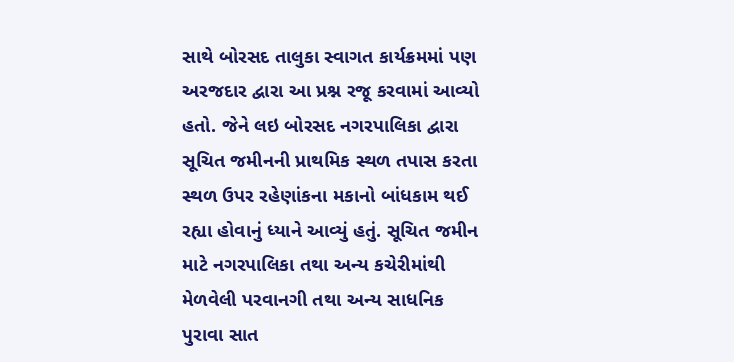સાથે બોરસદ તાલુકા સ્વાગત કાર્યક્રમમાં પણ અરજદાર દ્વારા આ પ્રશ્ન રજૂ કરવામાં આવ્યો હતો. જેને લઇ બોરસદ નગરપાલિકા દ્વારા સૂચિત જમીનની પ્રાથમિક સ્થળ તપાસ કરતા સ્થળ ઉપર રહેણાંકના મકાનો બાંધકામ થઈ રહ્યા હોવાનું ધ્યાને આવ્યું હતું. સૂચિત જમીન માટે નગરપાલિકા તથા અન્ય કચેરીમાંથી મેળવેલી પરવાનગી તથા અન્ય સાધનિક પુરાવા સાત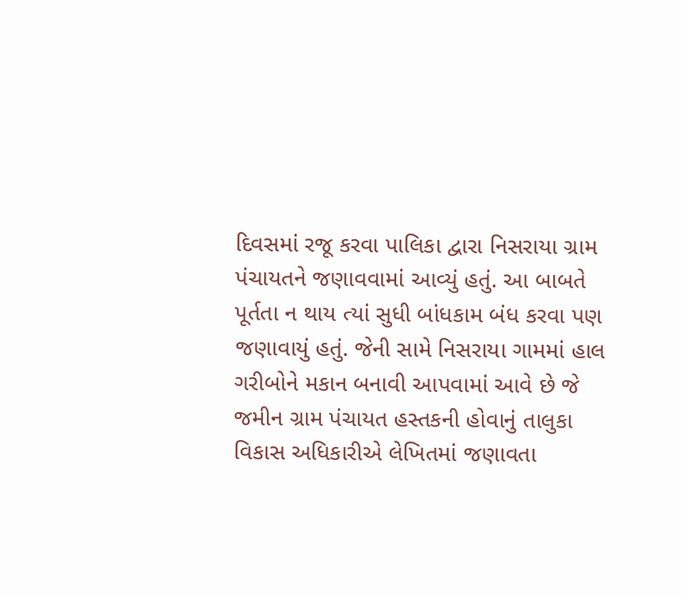દિવસમાં રજૂ કરવા પાલિકા દ્વારા નિસરાયા ગ્રામ પંચાયતને જણાવવામાં આવ્યું હતું. આ બાબતે પૂર્તતા ન થાય ત્યાં સુધી બાંધકામ બંધ કરવા પણ જણાવાયું હતું. જેની સામે નિસરાયા ગામમાં હાલ ગરીબોને મકાન બનાવી આપવામાં આવે છે જે જમીન ગ્રામ પંચાયત હસ્તકની હોવાનું તાલુકા વિકાસ અધિકારીએ લેખિતમાં જણાવતા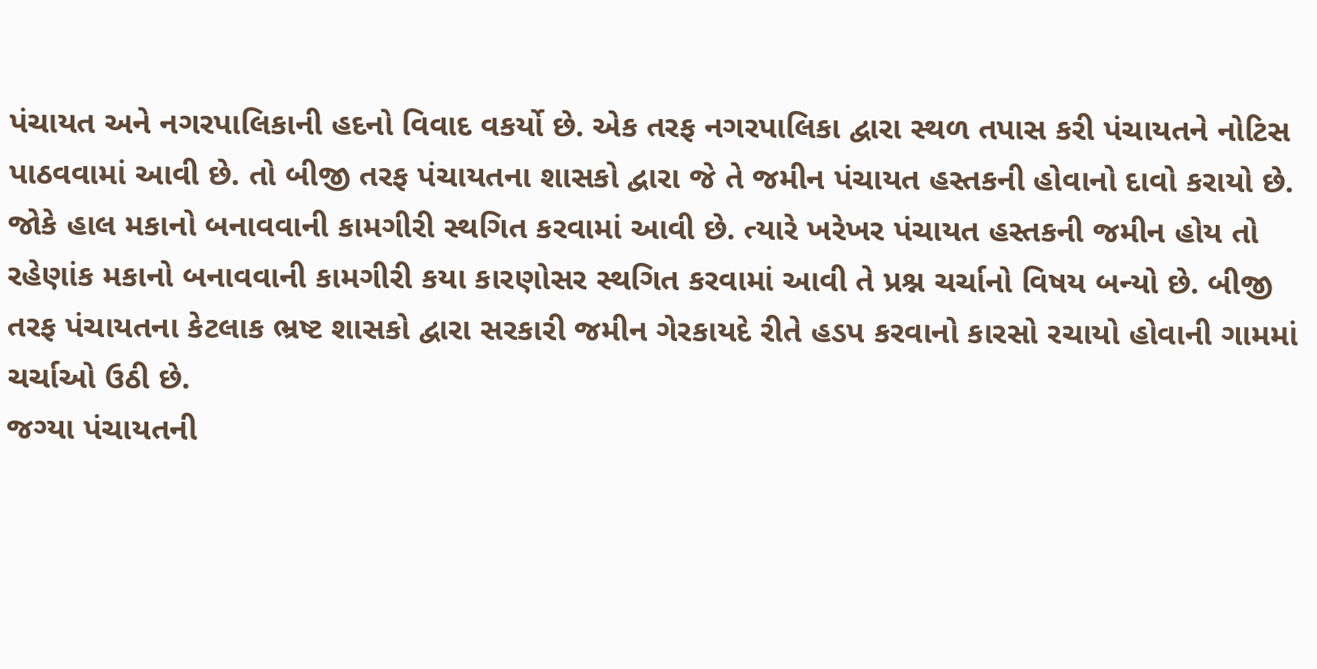પંચાયત અને નગરપાલિકાની હદનો વિવાદ વકર્યો છે. એક તરફ નગરપાલિકા દ્વારા સ્થળ તપાસ કરી પંચાયતને નોટિસ પાઠવવામાં આવી છે. તો બીજી તરફ પંચાયતના શાસકો દ્વારા જે તે જમીન પંચાયત હસ્તકની હોવાનો દાવો કરાયો છે.
જોકે હાલ મકાનો બનાવવાની કામગીરી સ્થગિત કરવામાં આવી છે. ત્યારે ખરેખર પંચાયત હસ્તકની જમીન હોય તો રહેણાંક મકાનો બનાવવાની કામગીરી કયા કારણોસર સ્થગિત કરવામાં આવી તે પ્રશ્ન ચર્ચાનો વિષય બન્યો છે. બીજી તરફ પંચાયતના કેટલાક ભ્રષ્ટ શાસકો દ્વારા સરકારી જમીન ગેરકાયદે રીતે હડપ કરવાનો કારસો રચાયો હોવાની ગામમાં ચર્ચાઓ ઉઠી છે.
જગ્યા પંચાયતની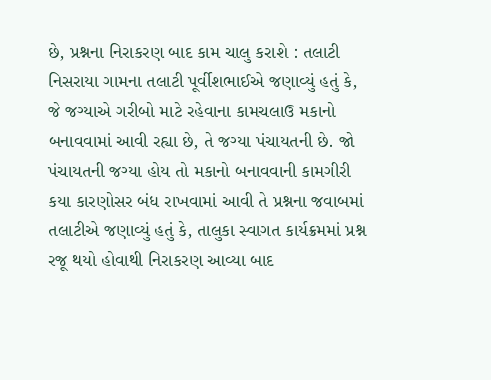છે, પ્રશ્નના નિરાકરણ બાદ કામ ચાલુ કરાશે : તલાટી
નિસરાયા ગામના તલાટી પૂર્વીશભાઈએ જણાવ્યું હતું કે, જે જગ્યાએ ગરીબો માટે રહેવાના કામચલાઉ મકાનો બનાવવામાં આવી રહ્યા છે, તે જગ્યા પંચાયતની છે. જો પંચાયતની જગ્યા હોય તો મકાનો બનાવવાની કામગીરી કયા કારણોસર બંધ રાખવામાં આવી તે પ્રશ્નના જવાબમાં તલાટીએ જણાવ્યું હતું કે, તાલુકા સ્વાગત કાર્યક્રમમાં પ્રશ્ન રજૂ થયો હોવાથી નિરાકરણ આવ્યા બાદ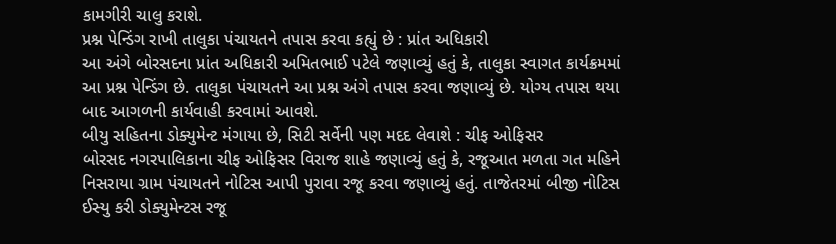કામગીરી ચાલુ કરાશે.
પ્રશ્ન પેન્ડિંગ રાખી તાલુકા પંચાયતને તપાસ કરવા કહ્યું છે : પ્રાંત અધિકારી
આ અંગે બોરસદના પ્રાંત અધિકારી અમિતભાઈ પટેલે જણાવ્યું હતું કે, તાલુકા સ્વાગત કાર્યક્રમમાં આ પ્રશ્ન પેન્ડિંગ છે. તાલુકા પંચાયતને આ પ્રશ્ન અંગે તપાસ કરવા જણાવ્યું છે. યોગ્ય તપાસ થયા બાદ આગળની કાર્યવાહી કરવામાં આવશે.
બીયુ સહિતના ડોક્યુમેન્ટ મંગાયા છે, સિટી સર્વેની પણ મદદ લેવાશે : ચીફ ઓફિસર
બોરસદ નગરપાલિકાના ચીફ ઓફિસર વિરાજ શાહે જણાવ્યું હતું કે, રજૂઆત મળતા ગત મહિને નિસરાયા ગ્રામ પંચાયતને નોટિસ આપી પુરાવા રજૂ કરવા જણાવ્યું હતું. તાજેતરમાં બીજી નોટિસ ઈસ્યુ કરી ડોક્યુમેન્ટસ રજૂ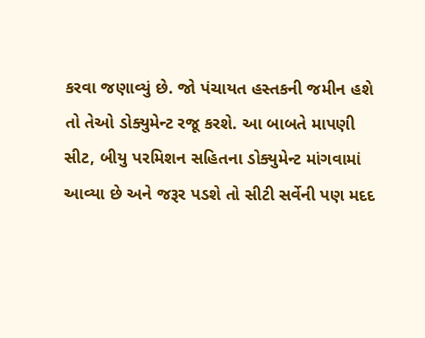કરવા જણાવ્યું છે. જો પંચાયત હસ્તકની જમીન હશે તો તેઓ ડોક્યુમેન્ટ રજૂ કરશે. આ બાબતે માપણી સીટ, બીયુ પરમિશન સહિતના ડોક્યુમેન્ટ માંગવામાં આવ્યા છે અને જરૂર પડશે તો સીટી સર્વેની પણ મદદ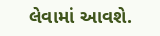લેવામાં આવશે.